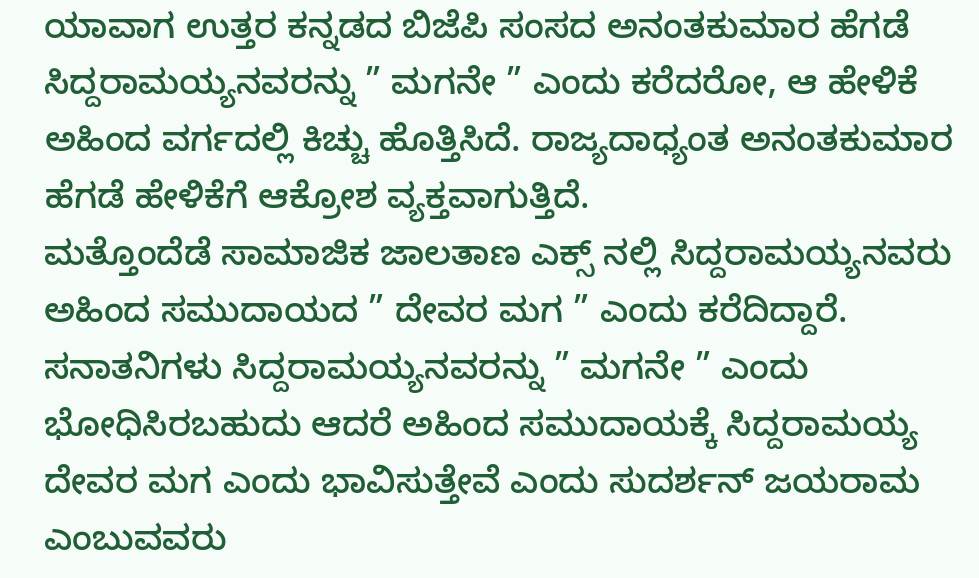ಯಾವಾಗ ಉತ್ತರ ಕನ್ನಡದ ಬಿಜೆಪಿ ಸಂಸದ ಅನಂತಕುಮಾರ ಹೆಗಡೆ ಸಿದ್ದರಾಮಯ್ಯನವರನ್ನು ” ಮಗನೇ ” ಎಂದು ಕರೆದರೋ, ಆ ಹೇಳಿಕೆ ಅಹಿಂದ ವರ್ಗದಲ್ಲಿ ಕಿಚ್ಚು ಹೊತ್ತಿಸಿದೆ. ರಾಜ್ಯದಾಧ್ಯಂತ ಅನಂತಕುಮಾರ ಹೆಗಡೆ ಹೇಳಿಕೆಗೆ ಆಕ್ರೋಶ ವ್ಯಕ್ತವಾಗುತ್ತಿದೆ.
ಮತ್ತೊಂದೆಡೆ ಸಾಮಾಜಿಕ ಜಾಲತಾಣ ಎಕ್ಸ್ ನಲ್ಲಿ ಸಿದ್ದರಾಮಯ್ಯನವರು ಅಹಿಂದ ಸಮುದಾಯದ ” ದೇವರ ಮಗ ” ಎಂದು ಕರೆದಿದ್ದಾರೆ. ಸನಾತನಿಗಳು ಸಿದ್ದರಾಮಯ್ಯನವರನ್ನು ” ಮಗನೇ ” ಎಂದು ಭೋಧಿಸಿರಬಹುದು ಆದರೆ ಅಹಿಂದ ಸಮುದಾಯಕ್ಕೆ ಸಿದ್ದರಾಮಯ್ಯ ದೇವರ ಮಗ ಎಂದು ಭಾವಿಸುತ್ತೇವೆ ಎಂದು ಸುದರ್ಶನ್ ಜಯರಾಮ ಎಂಬುವವರು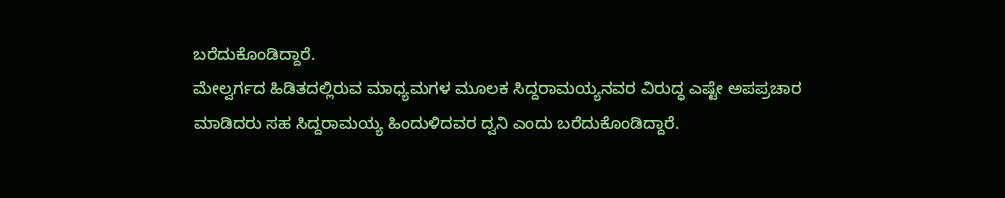ಬರೆದುಕೊಂಡಿದ್ದಾರೆ.
ಮೇಲ್ವರ್ಗದ ಹಿಡಿತದಲ್ಲಿರುವ ಮಾಧ್ಯಮಗಳ ಮೂಲಕ ಸಿದ್ದರಾಮಯ್ಯನವರ ವಿರುದ್ಧ ಎಷ್ಟೇ ಅಪಪ್ರಚಾರ ಮಾಡಿದರು ಸಹ ಸಿದ್ದರಾಮಯ್ಯ ಹಿಂದುಳಿದವರ ದ್ವನಿ ಎಂದು ಬರೆದುಕೊಂಡಿದ್ದಾರೆ.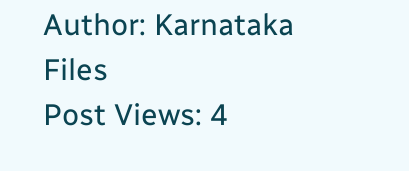Author: Karnataka Files
Post Views: 4